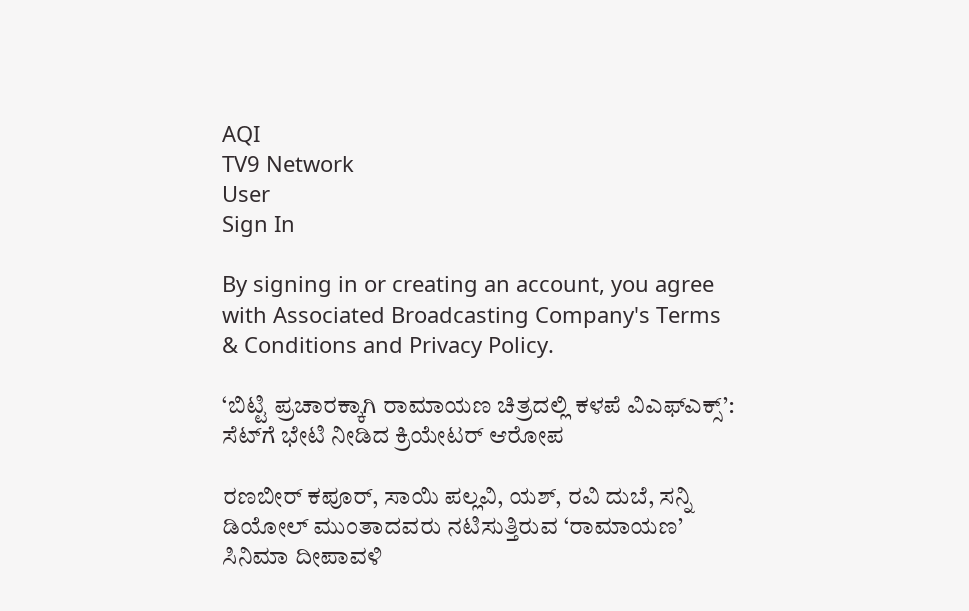AQI
TV9 Network
User
Sign In

By signing in or creating an account, you agree with Associated Broadcasting Company's Terms & Conditions and Privacy Policy.

‘ಬಿಟ್ಟಿ ಪ್ರಚಾರಕ್ಕಾಗಿ ರಾಮಾಯಣ ಚಿತ್ರದಲ್ಲಿ ಕಳಪೆ ವಿಎಫ್‌ಎಕ್ಸ್’: ಸೆಟ್‌ಗೆ ಭೇಟಿ ನೀಡಿದ ಕ್ರಿಯೇಟರ್ ಆರೋಪ

ರಣಬೀರ್ ಕಪೂರ್, ಸಾಯಿ ಪಲ್ಲವಿ, ಯಶ್, ರವಿ ದುಬೆ, ಸನ್ನಿ ಡಿಯೋಲ್ ಮುಂತಾದವರು ನಟಿಸುತ್ತಿರುವ ‘ರಾಮಾಯಣ’ ಸಿನಿಮಾ ದೀಪಾವಳಿ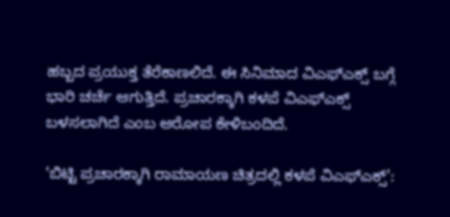ಹಬ್ಬದ ಪ್ರಯುಕ್ತ ತೆರೆಕಾಣಲಿದೆ. ಈ ಸಿನಿಮಾದ ವಿಎಫ್ಎಕ್ಸ್ ಬಗ್ಗೆ ಭಾರಿ ಚರ್ಚೆ ಆಗುತ್ತಿದೆ. ಪ್ರಚಾರಕ್ಕಾಗಿ ಕಳಪೆ ವಿಎಫ್ಎಕ್ಸ್ ಬಳಸಲಾಗಿದೆ ಎಂಬ ಆರೋಪ ಕೇಳಿಬಂದಿದೆ.

‘ಬಿಟ್ಟಿ ಪ್ರಚಾರಕ್ಕಾಗಿ ರಾಮಾಯಣ ಚಿತ್ರದಲ್ಲಿ ಕಳಪೆ ವಿಎಫ್‌ಎಕ್ಸ್’: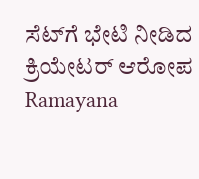ಸೆಟ್‌ಗೆ ಭೇಟಿ ನೀಡಿದ ಕ್ರಿಯೇಟರ್ ಆರೋಪ
Ramayana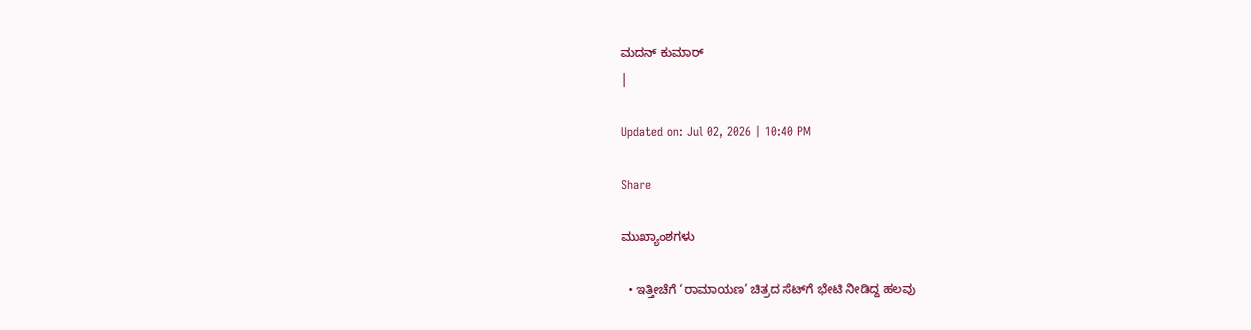ಮದನ್ ಕುಮಾರ್
|

Updated on: Jul 02, 2026 | 10:40 PM

Share

ಮುಖ್ಯಾಂಶಗಳು

  • ಇತ್ತೀಚೆಗೆ ‘ರಾಮಾಯಣ’ ಚಿತ್ರದ ಸೆಟ್‌ಗೆ ಭೇಟಿ ನೀಡಿದ್ದ ಹಲವು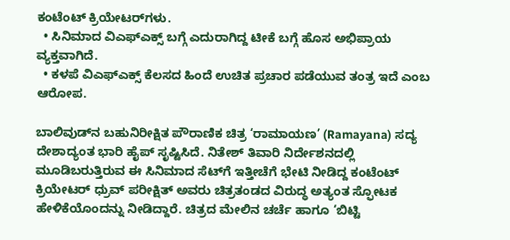ಕಂಟೆಂಟ್ ಕ್ರಿಯೇಟರ್‌ಗಳು.
  • ಸಿನಿಮಾದ ವಿಎಫ್ಎಕ್ಸ್ ಬಗ್ಗೆ ಎದುರಾಗಿದ್ದ ಟೀಕೆ ಬಗ್ಗೆ ಹೊಸ ಅಭಿಪ್ರಾಯ ವ್ಯಕ್ತವಾಗಿದೆ.
  • ಕಳಪೆ ವಿಎಫ್ಎಕ್ಸ್ ಕೆಲಸದ ಹಿಂದೆ ಉಚಿತ ಪ್ರಚಾರ ಪಡೆಯುವ ತಂತ್ರ ಇದೆ ಎಂಬ ಆರೋಪ.

ಬಾಲಿವುಡ್‌ನ ಬಹುನಿರೀಕ್ಷಿತ ಪೌರಾಣಿಕ ಚಿತ್ರ ‘ರಾಮಾಯಣ’ (Ramayana) ಸದ್ಯ ದೇಶಾದ್ಯಂತ ಭಾರಿ ಹೈಪ್ ಸೃಷ್ಟಿಸಿದೆ. ನಿತೇಶ್ ತಿವಾರಿ ನಿರ್ದೇಶನದಲ್ಲಿ ಮೂಡಿಬರುತ್ತಿರುವ ಈ ಸಿನಿಮಾದ ಸೆಟ್‌ಗೆ ಇತ್ತೀಚೆಗೆ ಭೇಟಿ ನೀಡಿದ್ದ ಕಂಟೆಂಟ್ ಕ್ರಿಯೇಟರ್ ಧ್ರುವ್ ಪರೀಕ್ಷಿತ್ ಅವರು ಚಿತ್ರತಂಡದ ವಿರುದ್ಧ ಅತ್ಯಂತ ಸ್ಫೋಟಕ ಹೇಳಿಕೆಯೊಂದನ್ನು ನೀಡಿದ್ದಾರೆ. ಚಿತ್ರದ ಮೇಲಿನ ಚರ್ಚೆ ಹಾಗೂ ‘ಬಿಟ್ಟಿ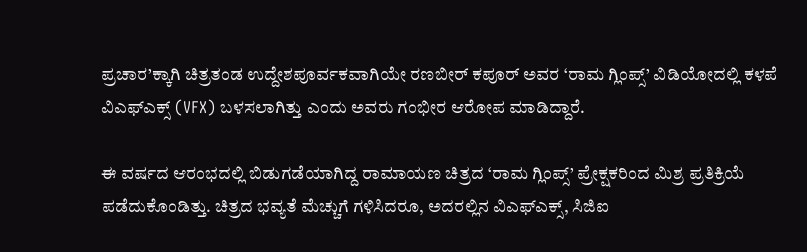ಪ್ರಚಾರ’ಕ್ಕಾಗಿ ಚಿತ್ರತಂಡ ಉದ್ದೇಶಪೂರ್ವಕವಾಗಿಯೇ ರಣಬೀರ್ ಕಪೂರ್ ಅವರ ‘ರಾಮ ಗ್ಲಿಂಪ್ಸ್’ ವಿಡಿಯೋದಲ್ಲಿ ಕಳಪೆ ವಿಎಫ್‌ಎಕ್ಸ್ (VFX) ಬಳಸಲಾಗಿತ್ತು ಎಂದು ಅವರು ಗಂಭೀರ ಆರೋಪ ಮಾಡಿದ್ದಾರೆ.

ಈ ವರ್ಷದ ಆರಂಭದಲ್ಲಿ ಬಿಡುಗಡೆಯಾಗಿದ್ದ ರಾಮಾಯಣ ಚಿತ್ರದ ‘ರಾಮ ಗ್ಲಿಂಪ್ಸ್’ ಪ್ರೇಕ್ಷಕರಿಂದ ಮಿಶ್ರ ಪ್ರತಿಕ್ರಿಯೆ ಪಡೆದುಕೊಂಡಿತ್ತು. ಚಿತ್ರದ ಭವ್ಯತೆ ಮೆಚ್ಚುಗೆ ಗಳಿಸಿದರೂ, ಅದರಲ್ಲಿನ ವಿಎಫ್‌ಎಕ್ಸ್, ಸಿಜಿಐ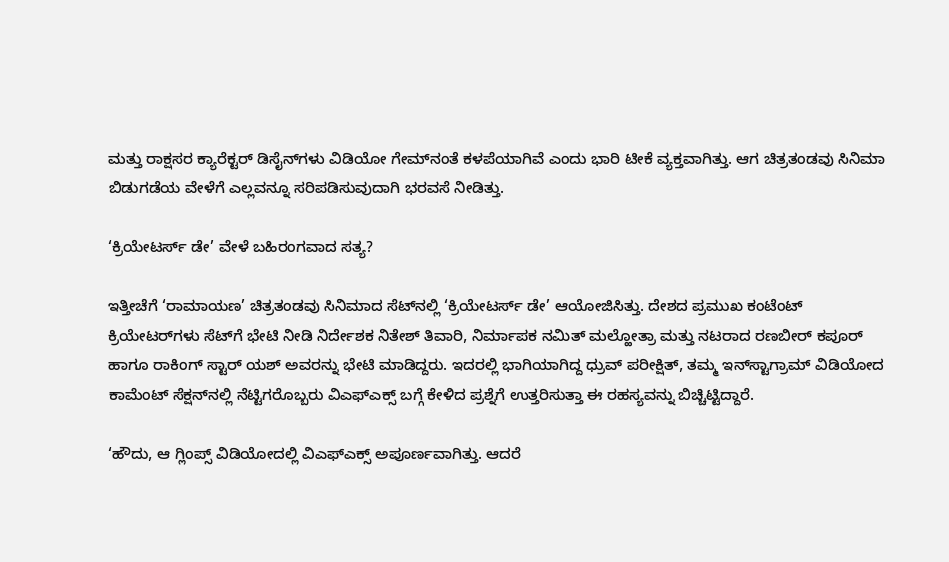ಮತ್ತು ರಾಕ್ಷಸರ ಕ್ಯಾರೆಕ್ಟರ್ ಡಿಸೈನ್‌ಗಳು ವಿಡಿಯೋ ಗೇಮ್‌ನಂತೆ ಕಳಪೆಯಾಗಿವೆ ಎಂದು ಭಾರಿ ಟೀಕೆ ವ್ಯಕ್ತವಾಗಿತ್ತು. ಆಗ ಚಿತ್ರತಂಡವು ಸಿನಿಮಾ ಬಿಡುಗಡೆಯ ವೇಳೆಗೆ ಎಲ್ಲವನ್ನೂ ಸರಿಪಡಿಸುವುದಾಗಿ ಭರವಸೆ ನೀಡಿತ್ತು.

‘ಕ್ರಿಯೇಟರ್ಸ್ ಡೇ’ ವೇಳೆ ಬಹಿರಂಗವಾದ ಸತ್ಯ?

ಇತ್ತೀಚೆಗೆ ‘ರಾಮಾಯಣ’ ಚಿತ್ರತಂಡವು ಸಿನಿಮಾದ ಸೆಟ್‌ನಲ್ಲಿ ‘ಕ್ರಿಯೇಟರ್ಸ್ ಡೇ’ ಆಯೋಜಿಸಿತ್ತು. ದೇಶದ ಪ್ರಮುಖ ಕಂಟೆಂಟ್ ಕ್ರಿಯೇಟರ್‌ಗಳು ಸೆಟ್‌ಗೆ ಭೇಟಿ ನೀಡಿ ನಿರ್ದೇಶಕ ನಿತೇಶ್ ತಿವಾರಿ, ನಿರ್ಮಾಪಕ ನಮಿತ್ ಮಲ್ಹೋತ್ರಾ ಮತ್ತು ನಟರಾದ ರಣಬೀರ್ ಕಪೂರ್ ಹಾಗೂ ರಾಕಿಂಗ್ ಸ್ಟಾರ್ ಯಶ್ ಅವರನ್ನು ಭೇಟಿ ಮಾಡಿದ್ದರು. ಇದರಲ್ಲಿ ಭಾಗಿಯಾಗಿದ್ದ ಧ್ರುವ್ ಪರೀಕ್ಷಿತ್, ತಮ್ಮ ಇನ್‌ಸ್ಟಾಗ್ರಾಮ್ ವಿಡಿಯೋದ ಕಾಮೆಂಟ್ ಸೆಕ್ಷನ್‌ನಲ್ಲಿ ನೆಟ್ಟಿಗರೊಬ್ಬರು ವಿಎಫ್‌ಎಕ್ಸ್ ಬಗ್ಗೆ ಕೇಳಿದ ಪ್ರಶ್ನೆಗೆ ಉತ್ತರಿಸುತ್ತಾ ಈ ರಹಸ್ಯವನ್ನು ಬಿಚ್ಚಿಟ್ಟಿದ್ದಾರೆ.

‘ಹೌದು, ಆ ಗ್ಲಿಂಪ್ಸ್ ವಿಡಿಯೋದಲ್ಲಿ ವಿಎಫ್‌ಎಕ್ಸ್ ಅಪೂರ್ಣವಾಗಿತ್ತು. ಆದರೆ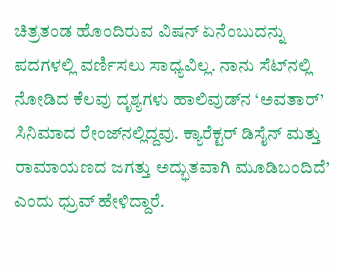ಚಿತ್ರತಂಡ ಹೊಂದಿರುವ ವಿಷನ್ ಏನೆಂಬುದನ್ನು ಪದಗಳಲ್ಲಿ ವರ್ಣಿಸಲು ಸಾಧ್ಯವಿಲ್ಲ. ನಾನು ಸೆಟ್‌ನಲ್ಲಿ ನೋಡಿದ ಕೆಲವು ದೃಶ್ಯಗಳು ಹಾಲಿವುಡ್‌ನ ‘ಅವತಾರ್’ ಸಿನಿಮಾದ ರೇಂಜ್‌ನಲ್ಲಿದ್ದವು. ಕ್ಯಾರೆಕ್ಟರ್ ಡಿಸೈನ್ ಮತ್ತು ರಾಮಾಯಣದ ಜಗತ್ತು ಅದ್ಭುತವಾಗಿ ಮೂಡಿಬಂದಿದೆ’ ಎಂದು ಧ್ರುವ್ ಹೇಳಿದ್ದಾರೆ.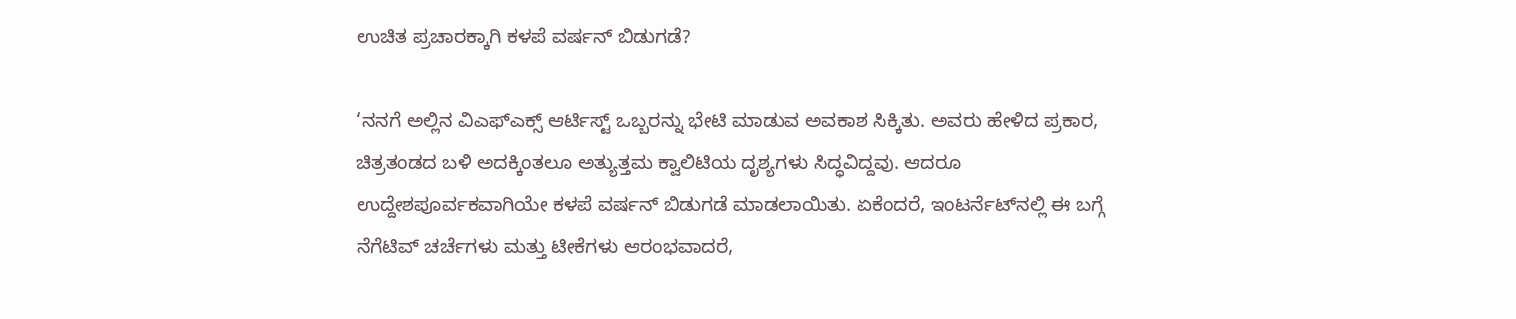ಉಚಿತ ಪ್ರಚಾರಕ್ಕಾಗಿ ಕಳಪೆ ವರ್ಷನ್ ಬಿಡುಗಡೆ?

‘ನನಗೆ ಅಲ್ಲಿನ ವಿಎಫ್‌ಎಕ್ಸ್ ಆರ್ಟಿಸ್ಟ್ ಒಬ್ಬರನ್ನು ಭೇಟಿ ಮಾಡುವ ಅವಕಾಶ ಸಿಕ್ಕಿತು. ಅವರು ಹೇಳಿದ ಪ್ರಕಾರ, ಚಿತ್ರತಂಡದ ಬಳಿ ಅದಕ್ಕಿಂತಲೂ ಅತ್ಯುತ್ತಮ ಕ್ವಾಲಿಟಿಯ ದೃಶ್ಯಗಳು ಸಿದ್ಧವಿದ್ದವು. ಆದರೂ ಉದ್ದೇಶಪೂರ್ವಕವಾಗಿಯೇ ಕಳಪೆ ವರ್ಷನ್ ಬಿಡುಗಡೆ ಮಾಡಲಾಯಿತು. ಏಕೆಂದರೆ, ಇಂಟರ್ನೆಟ್‌ನಲ್ಲಿ ಈ ಬಗ್ಗೆ ನೆಗೆಟಿವ್ ಚರ್ಚೆಗಳು ಮತ್ತು ಟೀಕೆಗಳು ಆರಂಭವಾದರೆ,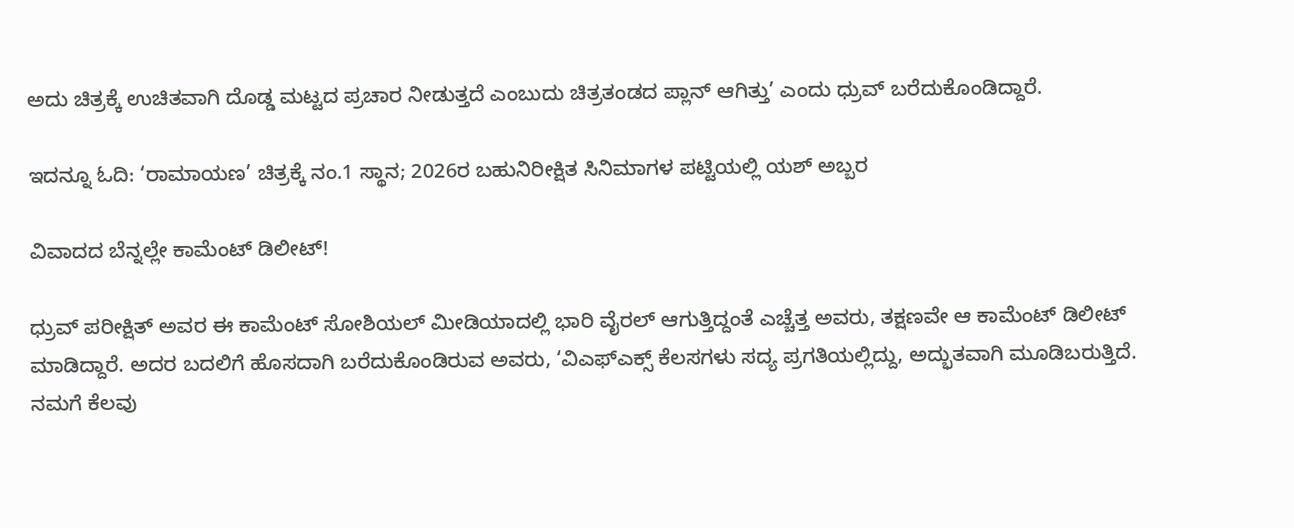ಅದು ಚಿತ್ರಕ್ಕೆ ಉಚಿತವಾಗಿ ದೊಡ್ಡ ಮಟ್ಟದ ಪ್ರಚಾರ ನೀಡುತ್ತದೆ ಎಂಬುದು ಚಿತ್ರತಂಡದ ಪ್ಲಾನ್ ಆಗಿತ್ತು’ ಎಂದು ಧ್ರುವ್ ಬರೆದುಕೊಂಡಿದ್ದಾರೆ.

ಇದನ್ನೂ ಓದಿ: ‘ರಾಮಾಯಣ’ ಚಿತ್ರಕ್ಕೆ ನಂ.1 ಸ್ಥಾನ; 2026ರ ಬಹುನಿರೀಕ್ಷಿತ ಸಿನಿಮಾಗಳ ಪಟ್ಟಿಯಲ್ಲಿ ಯಶ್ ಅಬ್ಬರ

ವಿವಾದದ ಬೆನ್ನಲ್ಲೇ ಕಾಮೆಂಟ್ ಡಿಲೀಟ್!

ಧ್ರುವ್ ಪರೀಕ್ಷಿತ್ ಅವರ ಈ ಕಾಮೆಂಟ್ ಸೋಶಿಯಲ್ ಮೀಡಿಯಾದಲ್ಲಿ ಭಾರಿ ವೈರಲ್ ಆಗುತ್ತಿದ್ದಂತೆ ಎಚ್ಚೆತ್ತ ಅವರು, ತಕ್ಷಣವೇ ಆ ಕಾಮೆಂಟ್ ಡಿಲೀಟ್ ಮಾಡಿದ್ದಾರೆ. ಅದರ ಬದಲಿಗೆ ಹೊಸದಾಗಿ ಬರೆದುಕೊಂಡಿರುವ ಅವರು, ‘ವಿಎಫ್‌ಎಕ್ಸ್ ಕೆಲಸಗಳು ಸದ್ಯ ಪ್ರಗತಿಯಲ್ಲಿದ್ದು, ಅದ್ಭುತವಾಗಿ ಮೂಡಿಬರುತ್ತಿದೆ. ನಮಗೆ ಕೆಲವು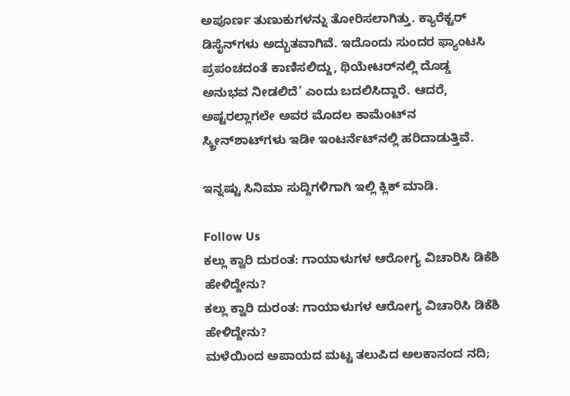ಅಪೂರ್ಣ ತುಣುಕುಗಳನ್ನು ತೋರಿಸಲಾಗಿತ್ತು. ಕ್ಯಾರೆಕ್ಟರ್ ಡಿಸೈನ್‌ಗಳು ಅದ್ಭುತವಾಗಿವೆ. ಇದೊಂದು ಸುಂದರ ಫ್ಯಾಂಟಸಿ ಪ್ರಪಂಚದಂತೆ ಕಾಣಿಸಲಿದ್ದು, ಥಿಯೇಟರ್‌ನಲ್ಲಿ ದೊಡ್ಡ ಅನುಭವ ನೀಡಲಿದೆ’ ಎಂದು ಬದಲಿಸಿದ್ದಾರೆ. ಆದರೆ, ಅಷ್ಟರಲ್ಲಾಗಲೇ ಅವರ ಮೊದಲ ಕಾಮೆಂಟ್‌ನ ಸ್ಕ್ರೀನ್‌ಶಾಟ್‌ಗಳು ಇಡೀ ಇಂಟರ್ನೆಟ್‌ನಲ್ಲಿ ಹರಿದಾಡುತ್ತಿವೆ.

ಇನ್ನಷ್ಟು ಸಿನಿಮಾ ಸುದ್ದಿಗಳಿಗಾಗಿ ಇಲ್ಲಿ ಕ್ಲಿಕ್ ಮಾಡಿ.

Follow Us
ಕಲ್ಲು ಕ್ವಾರಿ ದುರಂತ: ಗಾಯಾಳುಗಳ ಆರೋಗ್ಯ ವಿಚಾರಿಸಿ ಡಿಕೆಶಿ ಹೇಳಿದ್ದೇನು?
ಕಲ್ಲು ಕ್ವಾರಿ ದುರಂತ: ಗಾಯಾಳುಗಳ ಆರೋಗ್ಯ ವಿಚಾರಿಸಿ ಡಿಕೆಶಿ ಹೇಳಿದ್ದೇನು?
ಮಳೆಯಿಂದ ಅಪಾಯದ ಮಟ್ಟ ತಲುಪಿದ ಅಲಕಾನಂದ ನದಿ;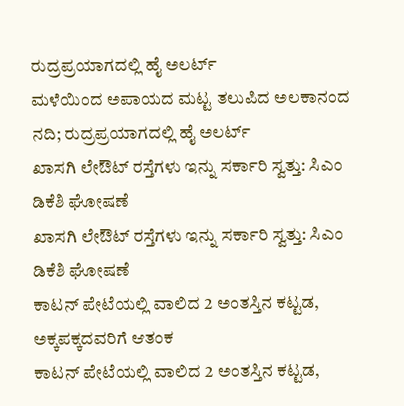ರುದ್ರಪ್ರಯಾಗದಲ್ಲಿ ಹೈ ಅಲರ್ಟ್
ಮಳೆಯಿಂದ ಅಪಾಯದ ಮಟ್ಟ ತಲುಪಿದ ಅಲಕಾನಂದ ನದಿ; ರುದ್ರಪ್ರಯಾಗದಲ್ಲಿ ಹೈ ಅಲರ್ಟ್
ಖಾಸಗಿ ಲೇಔಟ್ ರಸ್ತೆಗಳು ಇನ್ನು ಸರ್ಕಾರಿ ಸ್ವತ್ತು: ಸಿಎಂ ಡಿಕೆಶಿ ಘೋಷಣೆ
ಖಾಸಗಿ ಲೇಔಟ್ ರಸ್ತೆಗಳು ಇನ್ನು ಸರ್ಕಾರಿ ಸ್ವತ್ತು: ಸಿಎಂ ಡಿಕೆಶಿ ಘೋಷಣೆ
ಕಾಟನ್ ಪೇಟೆಯಲ್ಲಿ ವಾಲಿದ 2 ಅಂತಸ್ತಿನ ಕಟ್ಟಡ, ಅಕ್ಕಪಕ್ಕದವರಿಗೆ ಆತಂಕ
ಕಾಟನ್ ಪೇಟೆಯಲ್ಲಿ ವಾಲಿದ 2 ಅಂತಸ್ತಿನ ಕಟ್ಟಡ,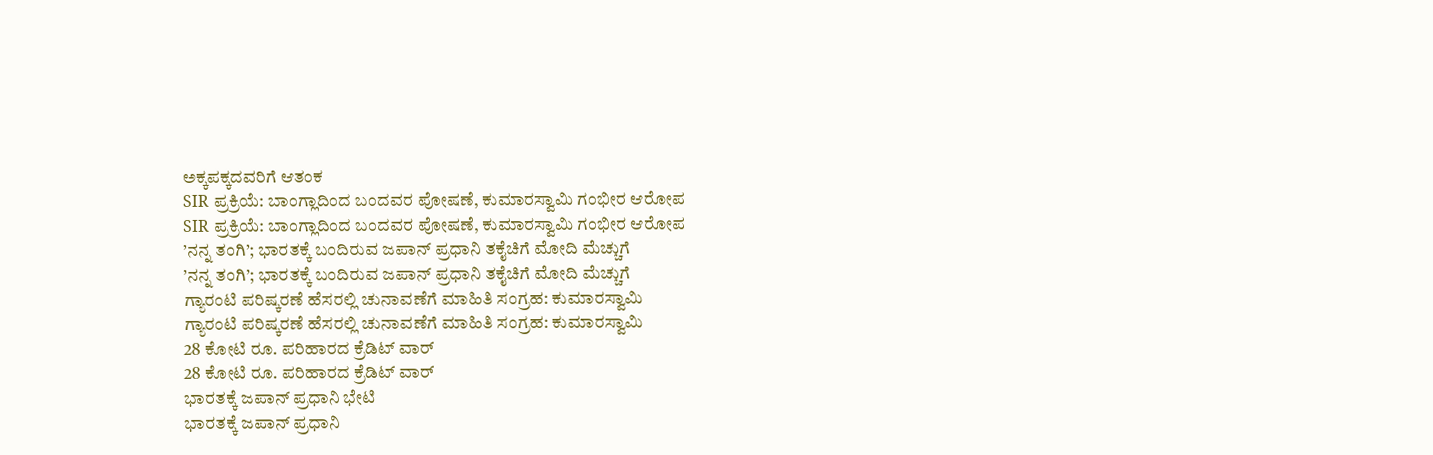ಅಕ್ಕಪಕ್ಕದವರಿಗೆ ಆತಂಕ
SIR ಪ್ರಕ್ರಿಯೆ: ಬಾಂಗ್ಲಾದಿಂದ ಬಂದವರ ಪೋಷಣೆ, ಕುಮಾರಸ್ವಾಮಿ ಗಂಭೀರ ಆರೋಪ
SIR ಪ್ರಕ್ರಿಯೆ: ಬಾಂಗ್ಲಾದಿಂದ ಬಂದವರ ಪೋಷಣೆ, ಕುಮಾರಸ್ವಾಮಿ ಗಂಭೀರ ಆರೋಪ
’ನನ್ನ ತಂಗಿ’; ಭಾರತಕ್ಕೆ ಬಂದಿರುವ ಜಪಾನ್ ಪ್ರಧಾನಿ ತಕೈಚಿಗೆ ಮೋದಿ ಮೆಚ್ಚುಗೆ
’ನನ್ನ ತಂಗಿ’; ಭಾರತಕ್ಕೆ ಬಂದಿರುವ ಜಪಾನ್ ಪ್ರಧಾನಿ ತಕೈಚಿಗೆ ಮೋದಿ ಮೆಚ್ಚುಗೆ
ಗ್ಯಾರಂಟಿ ಪರಿಷ್ಕರಣೆ ಹೆಸರಲ್ಲಿ ಚುನಾವಣೆಗೆ ಮಾಹಿತಿ ಸಂಗ್ರಹ: ಕುಮಾರಸ್ವಾಮಿ
ಗ್ಯಾರಂಟಿ ಪರಿಷ್ಕರಣೆ ಹೆಸರಲ್ಲಿ ಚುನಾವಣೆಗೆ ಮಾಹಿತಿ ಸಂಗ್ರಹ: ಕುಮಾರಸ್ವಾಮಿ
28 ಕೋಟಿ ರೂ. ಪರಿಹಾರದ ಕ್ರೆಡಿಟ್ ವಾರ್
28 ಕೋಟಿ ರೂ. ಪರಿಹಾರದ ಕ್ರೆಡಿಟ್ ವಾರ್
ಭಾರತಕ್ಕೆ ಜಪಾನ್ ಪ್ರಧಾನಿ ಭೇಟಿ
ಭಾರತಕ್ಕೆ ಜಪಾನ್ ಪ್ರಧಾನಿ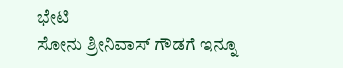ಭೇಟಿ
ಸೋನು ಶ್ರೀನಿವಾಸ್ ಗೌಡಗೆ ಇನ್ನೂ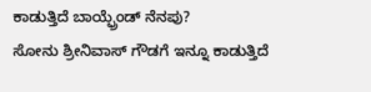ಕಾಡುತ್ತಿದೆ ಬಾಯ್ಫ್ರೆಂಡ್ ನೆನಪು?
ಸೋನು ಶ್ರೀನಿವಾಸ್ ಗೌಡಗೆ ಇನ್ನೂ ಕಾಡುತ್ತಿದೆ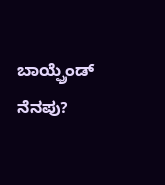ಬಾಯ್ಫ್ರೆಂಡ್ ನೆನಪು?